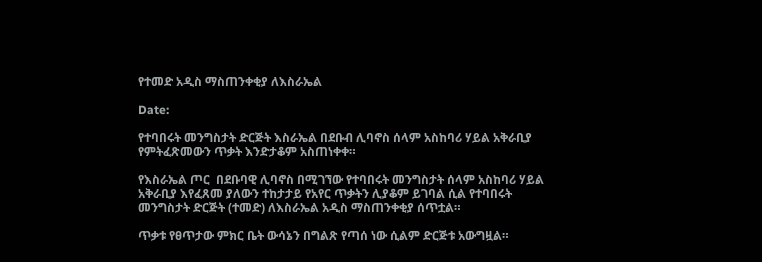የተመድ አዲስ ማስጠንቀቂያ ለእስራኤል

Date:

የተባበሩት መንግስታት ድርጅት እስራኤል በደቡብ ሊባኖስ ሰላም አስከባሪ ሃይል አቅራቢያ የምትፈጽመውን ጥቃት እንድታቆም አስጠነቀቀ።

የእስራኤል ጦር  በደቡባዊ ሊባኖስ በሚገኘው የተባበሩት መንግስታት ሰላም አስከባሪ ሃይል አቅራቢያ እየፈጸመ ያለውን ተከታታይ የአየር ጥቃትን ሊያቆም ይገባል ሲል የተባበሩት መንግስታት ድርጅት (ተመድ) ለእስራኤል አዲስ ማስጠንቀቂያ ሰጥቷል።

ጥቃቱ የፀጥታው ምክር ቤት ውሳኔን በግልጽ የጣሰ ነው ሲልም ድርጅቱ አውግዟል።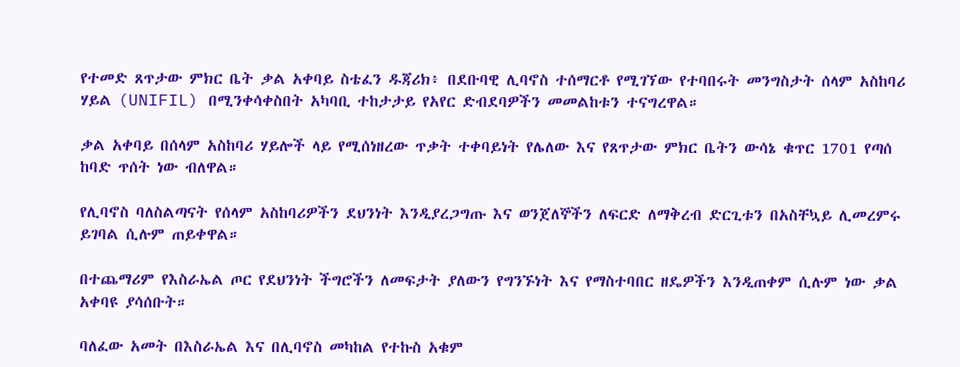የተመድ ጸጥታው ምክር ቤት ቃል አቀባይ ስቴፈን ዱጃሪክ፥ በደቡባዊ ሊባኖስ ተሰማርቶ የሚገኘው የተባበሩት መንግስታት ሰላም አስከባሪ ሃይል (UNIFIL) በሚንቀሳቀስበት አካባቢ ተከታታይ የአየር ድብደባዎችን መመልከቱን ተናግረዋል።

ቃል አቀባይ በሰላም አስከባሪ ሃይሎች ላይ የሚሰነዘረው ጥቃት ተቀባይነት የሌለው እና የጸጥታው ምክር ቤትን ውሳኔ ቁጥር 1701 የጣሰ ከባድ ጥሰት ነው ብለዋል።

የሊባኖስ ባለስልጣናት የሰላም አስከባሪዎችን ደህንነት እንዲያረጋግጡ እና ወንጀለኞችን ለፍርድ ለማቅረብ ድርጊቱን በአስቸኳይ ሊመረምሩ ይገባል ሲሉም ጠይቀዋል።

በተጨማሪም የእስራኤል ጦር የደህንነት ችግሮችን ለመፍታት ያለውን የግንኙነት እና የማስተባበር ዘዴዎችን እንዲጠቀም ሲሉም ነው ቃል አቀባዩ ያሳሰቡት።

ባለፈው አመት በእስራኤል እና በሊባኖስ መካከል የተኩስ አቁም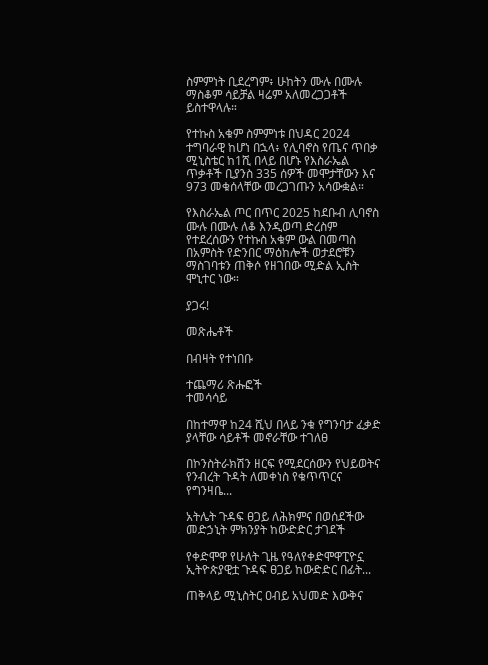ስምምነት ቢደረግም፥ ሁከትን ሙሉ በሙሉ ማስቆም ሳይቻል ዛሬም አለመረጋጋቶች ይስተዋላሉ።

የተኩስ አቁም ስምምነቱ በህዳር 2024 ተግባራዊ ከሆነ በኋላ፥ የሊባኖስ የጤና ጥበቃ ሚኒስቴር ከ1ሺ በላይ በሆኑ የእስራኤል ጥቃቶች ቢያንስ 335 ሰዎች መሞታቸውን እና 973 መቁሰላቸው መረጋገጡን አሳውቋል።

የእስራኤል ጦር በጥር 2025 ከደቡብ ሊባኖስ ሙሉ በሙሉ ለቆ እንዲወጣ ድረስም የተደረሰውን የተኩስ አቁም ውል በመጣስ በአምስት የድንበር ማዕከሎች ወታደሮቹን ማስገባቱን ጠቅሶ የዘገበው ሚድል ኢስት ሞኒተር ነው።

ያጋሩ!

መጽሔቶች

በብዛት የተነበቡ

ተጨማሪ ጽሑፎች
ተመሳሳይ

በከተማዋ ከ24 ሺህ በላይ ንቁ የግንባታ ፈቃድ ያላቸው ሳይቶች መኖራቸው ተገለፀ

በኮንስትራክሽን ዘርፍ የሚደርሰውን የህይወትና የንብረት ጉዳት ለመቀነስ የቁጥጥርና የግንዛቤ...

አትሌት ጉዳፍ ፀጋይ ለሕክምና በወሰደችው መድኃኒት ምክንያት ከውድድር ታገደች

የቀድሞዋ የሁለት ጊዜ የዓለየቀድሞዋፒዮኗ ኢትዮጵያዊቷ ጉዳፍ ፀጋይ ከውድድር በፊት...

ጠቅላይ ሚኒስትር ዐብይ አህመድ እውቅና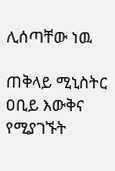ሊሰጣቸው ነዉ

ጠቅላይ ሚኒስትር ዐቢይ እውቅና የሚያገኙት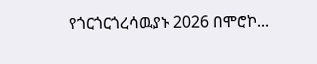የጎርጎርጎረሳዉያኑ 2026 በሞሮኮ...